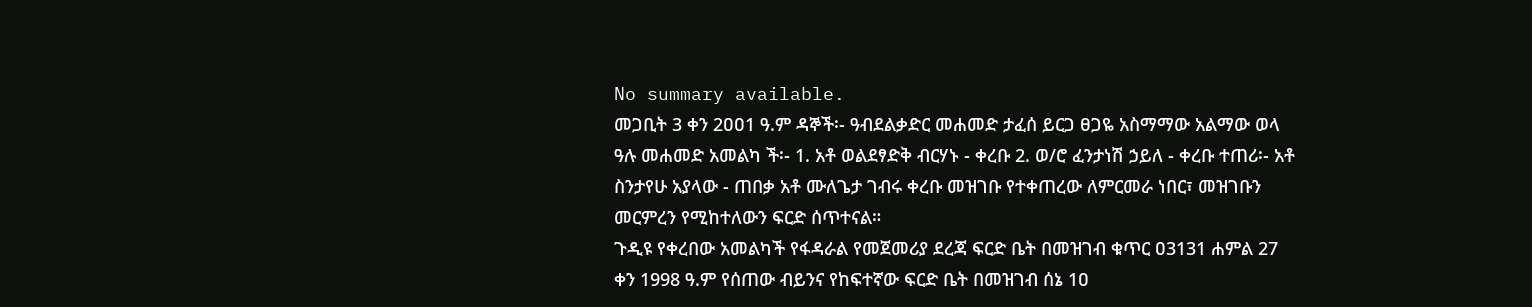No summary available.
መጋቢት 3 ቀን 2ዐዐ1 ዓ.ም ዳኞች፡- ዓብደልቃድር መሐመድ ታፈሰ ይርጋ ፀጋዬ አስማማው አልማው ወላ ዓሉ መሐመድ አመልካ ች፡- 1. አቶ ወልደፃድቅ ብርሃኑ - ቀረቡ 2. ወ/ሮ ፈንታነሽ ኃይለ - ቀረቡ ተጠሪ፡- አቶ ስንታየሁ አያላው - ጠበቃ አቶ ሙለጌታ ገብሩ ቀረቡ መዝገቡ የተቀጠረው ለምርመራ ነበር፣ መዝገቡን መርምረን የሚከተለውን ፍርድ ሰጥተናል።
ጉዲዩ የቀረበው አመልካች የፋዳራል የመጀመሪያ ደረጃ ፍርድ ቤት በመዝገብ ቁጥር ዐ3131 ሐምል 27 ቀን 1998 ዓ.ም የሰጠው ብይንና የከፍተኛው ፍርድ ቤት በመዝገብ ሰኔ 1ዐ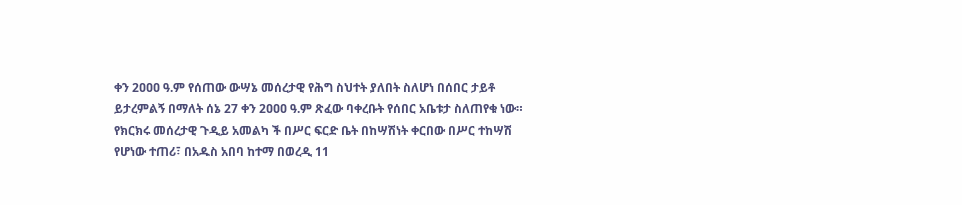ቀን 2ዐዐዐ ዓ.ም የሰጠው ውሣኔ መሰረታዊ የሕግ ስህተት ያለበት ስለሆነ በሰበር ታይቶ ይታረምልኝ በማለት ሰኔ 27 ቀን 2ዐዐዐ ዓ.ም ጽፈው ባቀረቡት የሰበር አቤቱታ ስለጠየቁ ነው።
የክርክሩ መሰረታዊ ጉዲይ አመልካ ች በሥር ፍርድ ቤት በከሣሽነት ቀርበው በሥር ተከሣሽ የሆነው ተጠሪ፣ በአዱስ አበባ ከተማ በወረዲ 11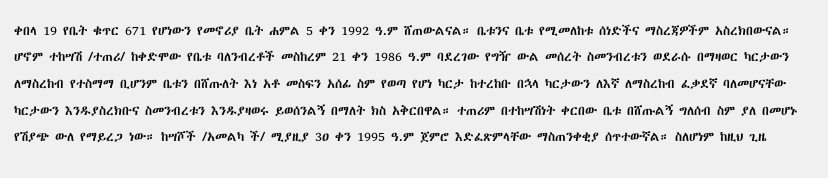ቀበላ 19 የቤት ቁጥር 671 የሆነውን የመኖሪያ ቤት ሐምል 5 ቀን 1992 ዓ.ም ሸጠውልናል። ቤቱንና ቤቱ የሚመለከቱ ሰነድችና ማስረጃዎችም አስረክበውናል።
ሆኖም ተከሣሽ /ተጠሪ/ ከቀድሞው የቤቱ ባለንብረቶች መስከረም 21 ቀን 1986 ዓ.ም ባደረገው የግዥ ውል መሰረት ስመንብረቱን ወደራሱ በማዛወር ካርታውን ለማስረከብ የተስማማ ቢሆንም ቤቱን በሸጡለት እነ አቶ መስፍን አሰፊ ስም የወጣ የሆነ ካርታ ከተረከቡ በኋላ ካርታውን ለእኛ ለማስረከብ ፈቃደኛ ባለመሆናቸው ካርታውን እንዱያስረክቡና ስመንብረቱን እንዱያዛወሩ ይወሰንልኝ በማለት ክስ አቅርበዋል። ተጠሪም በተከሣሽነት ቀርበው ቤቱ በሸጡልኝ ግለሰብ ስም ያለ በመሆኑ የሽያጭ ውለ የማይረጋ ነው። ከሣሾች /አመልካ ች/ ሚያዚያ 3ዐ ቀን 1995 ዓ.ም ጀምሮ እድፈጽምላቸው ማስጠንቀቂያ ሰጥተውኛል። ስለሆነም ከዚህ ጊዜ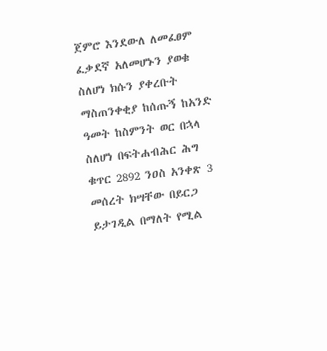ጀምሮ እንደውለ ለመፈፀም ፈቃደኛ አለመሆኑን ያወቁ ስለሆነ ክሱን ያቀረቡት ማስጠንቀቂያ ከሰጡኝ ከአንድ ዓመት ከስምንት ወር በኋላ ስለሆነ በፍትሐብሕር ሕግ ቁጥር 2892 ንዐስ አንቀጽ 3 መሰረት ክሣቸው በይርጋ ይታገዲል በማለት የሚል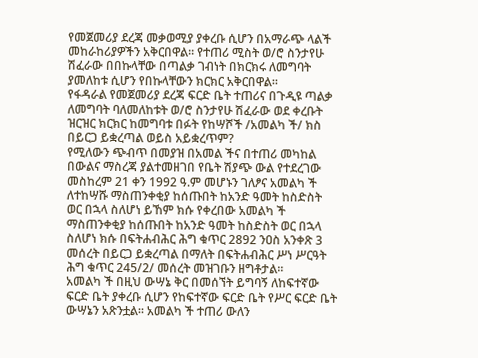የመጀመሪያ ደረጃ መቃወሚያ ያቀረቡ ሲሆን በአማራጭ ላልች መከራከሪያዎችን አቅርበዋል። የተጠሪ ሚስት ወ/ሮ ስንታየሁ ሽፈራው በበኩላቸው በጣልቃ ገብነት በክርክሩ ለመግባት ያመለከቱ ሲሆን የበኩላቸውን ክርክር አቅርበዋል።
የፋዳራል የመጀመሪያ ደረጃ ፍርድ ቤት ተጠሪና በጉዲዩ ጣልቃ ለመግባት ባለመለከቱት ወ/ሮ ስንታየሁ ሽፈራው ወደ ቀረቡት ዝርዝር ክርክር ከመግባቱ በፉት የከሣሾች /አመልካ ች/ ክስ በይርጋ ይቋረጣል ወይስ አይቋረጥም?
የሚለውን ጭብጥ በመያዝ በአመል ችና በተጠሪ መካከል በውልና ማስረጃ ያልተመዘገበ የቤት ሽያጭ ውል የተደረገው መስከረም 21 ቀን 1992 ዓ.ም መሆኑን ገለፆና አመልካ ች ለተከሣሹ ማስጠንቀቂያ ከሰጡበት ከአንድ ዓመት ከስድስት ወር በኋላ ስለሆነ ይኸም ክሱ የቀረበው አመልካ ች ማስጠንቀቂያ ከሰጡበት ከአንድ ዓመት ከስድስት ወር በኋላ ስለሆነ ክሱ በፍትሐብሕር ሕግ ቁጥር 2892 ንዐስ አንቀጽ 3 መሰረት በይርጋ ይቋረጣል በማለት በፍትሐብሕር ሥነ ሥርዓት ሕግ ቁጥር 245/2/ መሰረት መዝገቡን ዘግቶታል።
አመልካ ች በዚህ ውሣኔ ቅር በመሰኘት ይግባኝ ለከፍተኛው ፍርድ ቤት ያቀረቡ ሲሆን የከፍተኛው ፍርድ ቤት የሥር ፍርድ ቤት ውሣኔን አጽንቷል። አመልካ ች ተጠሪ ውለን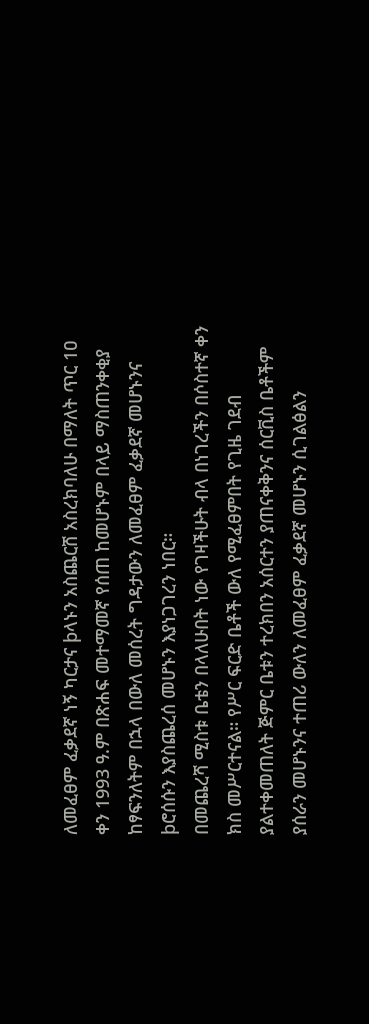ለመፈፀም ፈቃደኛ ነኝ ካርታና þላኑን አስጨርሸ አስረክባለሁ በማለት ጥር 1ዐ ቀን 1993 ዓ.ም በጽሐፍ መተማመኛ የሰጠ ከመሆኑም በላይ ማስጠንቀቂያ ከፃፍንለትም በኋላ በውለ መሰረት ግዳታውን ለመፈፀም ፈቃደኛ መሆኑንና þሮሰሱን እያስጨረሰ መሆኑን እያነጋገረን ነበር።
በመጨረሻ ሚስቱ ቤቴን በላለሁበት ነው የገዛችሁት ብላ በነገረችን በሶስተኛ ቀን ክስ መሥርተናል። የሥር ፍርድ ቤቶች ውለ የሚፈፀምበት የጊዜ ገደብ ያልተቀመጠለት ጅምር ቤቱን ተረክበን አሰርተን ያጠናቀቅንና ሰርቪስ ቤቶችም ያሰራን መሆኑንና ተጠሪ ውለን ለመፈፀም ፈቃደኛ መሆኑን ሲገልፅልን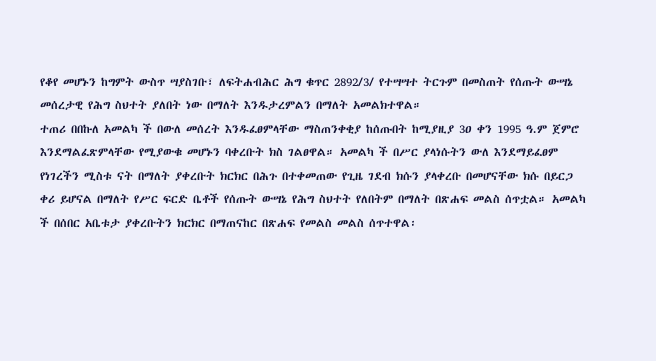የቆየ መሆኑን ከግምት ውስጥ ሣያስገቡ፣ ለፍትሐብሕር ሕግ ቁጥር 2892/3/ የተሣሣተ ትርጉም በመስጠት የሰጡት ውሣኔ መሰረታዊ የሕግ ስህተት ያለበት ነው በማለት እንዱታረምልን በማለት አመልክተዋል።
ተጠሪ በበኩለ አመልካ ች በውለ መሰረት እንዱፈፀምላቸው ማስጠንቀቂያ ከሰጡበት ከሚያዚያ 3ዐ ቀን 1995 ዓ.ም ጀምሮ እንደማልፈጽምላቸው የሚያውቁ መሆኑን ባቀረቡት ክስ ገልፀዋል። አመልካ ች በሥር ያላነሱትን ውለ እንደማይፈፀም የነገረችን ሚስቱ ናት በማለት ያቀረቡት ክርክር በሕጉ በተቀመጠው የጊዜ ገደብ ክሱን ያላቀረቡ በመሆናቸው ክሱ በይርጋ ቀሪ ይሆናል በማለት የሥር ፍርድ ቤቶች የሰጡት ውሣኔ የሕግ ስህተት የለበትም በማለት በጽሐፍ መልስ ሰጥቷል። አመልካ ች በሰበር አቤቱታ ያቀረቡትን ክርክር በማጠናከር በጽሐፍ የመልስ መልስ ሰጥተዋል፡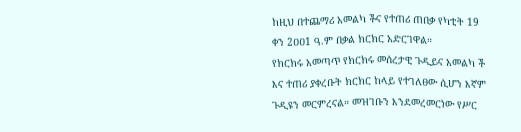ከዚህ በተጨማሪ አመልካ ችና የተጠሪ ጠበቃ የካቲት 19 ቀን 2ዐዐ1 ዓ.ም በቃል ክርክር አድርገዋል።
የክርክሩ አመጣጥ የክርክሩ መሰረታዊ ጉዲይና አመልካ ች እና ተጠሪ ያቀረቡት ክርክር ከላይ የተገለፀው ሲሆን እኛም ጉዲዩን መርምረናል። መዝገቡን እንደመረመርነው የሥር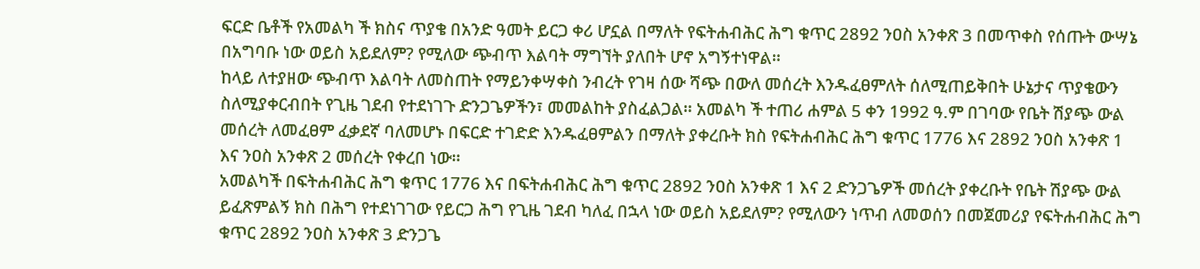ፍርድ ቤቶች የአመልካ ች ክስና ጥያቄ በአንድ ዓመት ይርጋ ቀሪ ሆኗል በማለት የፍትሐብሕር ሕግ ቁጥር 2892 ንዐስ አንቀጽ 3 በመጥቀስ የሰጡት ውሣኔ በአግባቡ ነው ወይስ አይደለም? የሚለው ጭብጥ እልባት ማግኘት ያለበት ሆኖ አግኝተነዋል።
ከላይ ለተያዘው ጭብጥ እልባት ለመስጠት የማይንቀሣቀስ ንብረት የገዛ ሰው ሻጭ በውለ መሰረት እንዱፈፀምለት ሰለሚጠይቅበት ሁኔታና ጥያቄውን ስለሚያቀርብበት የጊዜ ገደብ የተደነገጉ ድንጋጌዎችን፣ መመልከት ያስፈልጋል። አመልካ ች ተጠሪ ሐምል 5 ቀን 1992 ዓ.ም በገባው የቤት ሽያጭ ውል መሰረት ለመፈፀም ፈቃደኛ ባለመሆኑ በፍርድ ተገድድ እንዱፈፀምልን በማለት ያቀረቡት ክስ የፍትሐብሕር ሕግ ቁጥር 1776 እና 2892 ንዐስ አንቀጽ 1 እና ንዐስ አንቀጽ 2 መሰረት የቀረበ ነው።
አመልካች በፍትሐብሕር ሕግ ቁጥር 1776 እና በፍትሐብሕር ሕግ ቁጥር 2892 ንዐስ አንቀጽ 1 እና 2 ድንጋጌዎች መሰረት ያቀረቡት የቤት ሽያጭ ውል ይፈጽምልኝ ክስ በሕግ የተደነገገው የይርጋ ሕግ የጊዜ ገደብ ካለፈ በኋላ ነው ወይስ አይደለም? የሚለውን ነጥብ ለመወሰን በመጀመሪያ የፍትሐብሕር ሕግ ቁጥር 2892 ንዐስ አንቀጽ 3 ድንጋጌ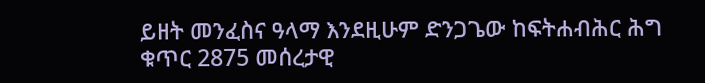ይዘት መንፈስና ዓላማ እንደዚሁም ድንጋጌው ከፍትሐብሕር ሕግ ቁጥር 2875 መሰረታዊ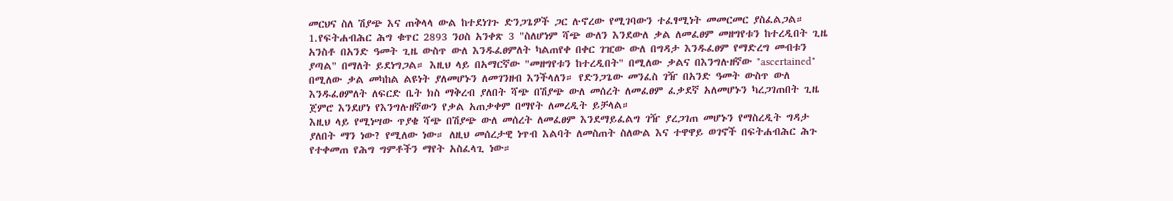መርህና ስለ ሽያጭ እና ጠቅላላ ውል ከተደነገጉ ድንጋጌዎች ጋር ሉኖረው የሚገባውን ተፈፃሚነት መመርመር ያስፈልጋል።
1.የፍትሐብሕር ሕግ ቁጥር 2893 ንዐስ አንቀጽ 3 "ስለሆነም ሻጭ ውለን እንደውለ ቃል ለመፈፀም መዘግየቱን ከተረዲበት ጊዜ አንስቶ በአንድ ዓመት ጊዜ ውስጥ ውለ እንዱፈፀምለት ካልጠየቀ በቀር ገዢው ውለ በግዳታ እንዱፈፀም የማድረግ መብቱን ያጣል" በማለት ይደነግጋል። እዚህ ላይ በአማርኛው "መዘግየቱን ከተረዲበት" በሚለው ቃልና በእንግሉዘኛው "ascertained" በሚለው ቃል መካከል ልዩነት ያለመሆኑን ለመገንዘብ እንችላለን። የድንጋጌው መንፈስ ገዥ በአንድ ዓመት ውስጥ ውለ እንዱፈፀምለት ለፍርድ ቤት ክስ ማቅረብ ያለበት ሻጭ በሽያጭ ውለ መሰረት ለመፈፀም ፈቃደኛ አለመሆኑን ካረጋገጠበት ጊዜ ጀምሮ እንደሆነ የእንግሉዘኛውን የቃል አጠቃቀም በማየት ለመረዲት ይቻላል።
እዚህ ላይ የሚነሣው ጥያቄ ሻጭ በሽያጭ ውለ መሰረት ለመፈፀም እንደማይፈልግ ገዥ ያረጋገጠ መሆኑን የማስረዲት ግዳታ ያለበት ማን ነው? የሚለው ነው። ለዚህ መሰረታዊ ነጥብ እልባት ለመስጠት ስለውል እና ተዋዋይ ወገኖች በፍትሐብሕር ሕጉ የተቀመጠ የሕግ ግምቶችን ማየት አስፈላጊ ነው።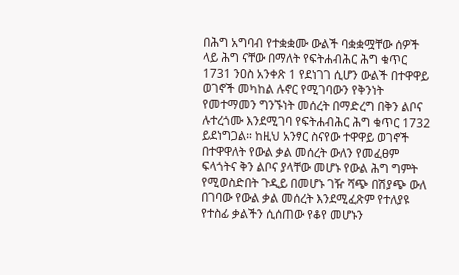በሕግ አግባብ የተቋቋሙ ውልች ባቋቋሟቸው ሰዎች ላይ ሕግ ናቸው በማለት የፍትሐብሕር ሕግ ቁጥር 1731 ንዐስ አንቀጽ 1 የደነገገ ሲሆን ውልች በተዋዋይ ወገኖች መካከል ሉኖር የሚገባውን የቅንነት የመተማመን ግንኙነት መሰረት በማድረግ በቅን ልቦና ሉተረጎሙ እንደሚገባ የፍትሐብሕር ሕግ ቁጥር 1732 ይደነግጋል። ከዚህ አንፃር ስናየው ተዋዋይ ወገኖች በተዋዋለት የውል ቃል መሰረት ውለን የመፈፀም ፍላጎትና ቅን ልቦና ያላቸው መሆኑ የውል ሕግ ግምት የሚወስድበት ጉዲይ በመሆኑ ገዥ ሻጭ በሽያጭ ውለ በገባው የውል ቃል መሰረት እንደሚፈጽም የተለያዩ የተስፊ ቃልችን ሲሰጠው የቆየ መሆኑን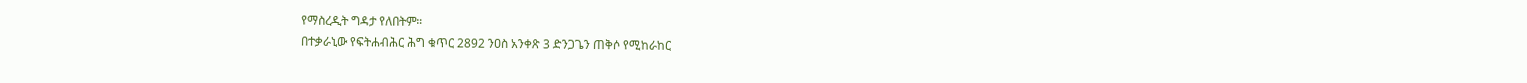የማስረዲት ግዳታ የለበትም።
በተቃራኒው የፍትሐብሕር ሕግ ቁጥር 2892 ንዐስ አንቀጽ 3 ድንጋጌን ጠቅሶ የሚከራከር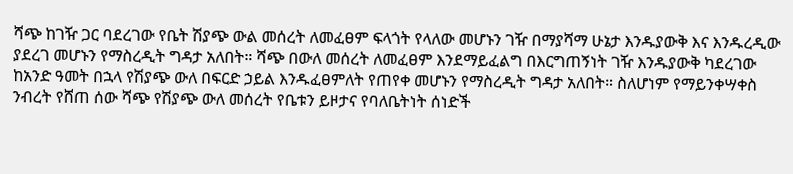ሻጭ ከገዥ ጋር ባደረገው የቤት ሽያጭ ውል መሰረት ለመፈፀም ፍላጎት የላለው መሆኑን ገዥ በማያሻማ ሁኔታ እንዱያውቅ እና እንዱረዲው ያደረገ መሆኑን የማስረዲት ግዳታ አለበት። ሻጭ በውለ መሰረት ለመፈፀም እንደማይፈልግ በእርግጠኝነት ገዥ እንዱያውቅ ካደረገው ከአንድ ዓመት በኋላ የሽያጭ ውለ በፍርድ ኃይል እንዱፈፀምለት የጠየቀ መሆኑን የማስረዲት ግዳታ አለበት። ስለሆነም የማይንቀሣቀስ ንብረት የሸጠ ሰው ሻጭ የሽያጭ ውለ መሰረት የቤቱን ይዞታና የባለቤትነት ሰነድች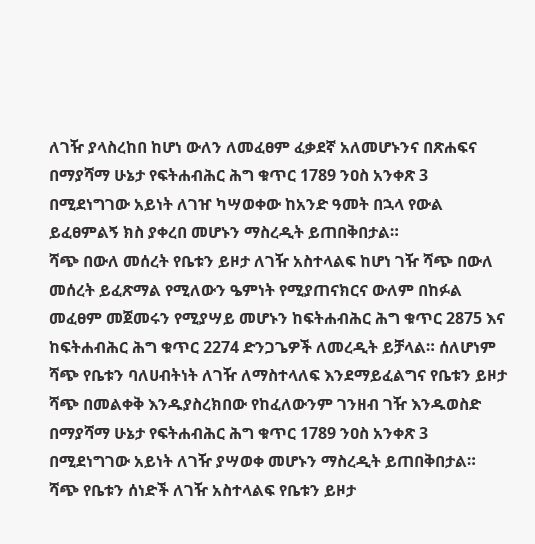ለገዥ ያላስረከበ ከሆነ ውለን ለመፈፀም ፈቃደኛ አለመሆኑንና በጽሐፍና በማያሻማ ሁኔታ የፍትሐብሕር ሕግ ቁጥር 1789 ንዐስ አንቀጽ 3 በሚደነግገው አይነት ለገዠ ካሣወቀው ከአንድ ዓመት በኋላ የውል ይፈፀምልኝ ክስ ያቀረበ መሆኑን ማስረዲት ይጠበቅበታል።
ሻጭ በውለ መሰረት የቤቱን ይዞታ ለገዥ አስተላልፍ ከሆነ ገዥ ሻጭ በውለ መሰረት ይፈጽማል የሚለውን ዔምነት የሚያጠናክርና ውለም በከፉል መፈፀም መጀመሩን የሚያሣይ መሆኑን ከፍትሐብሕር ሕግ ቁጥር 2875 እና ከፍትሐብሕር ሕግ ቁጥር 2274 ድንጋጌዎች ለመረዲት ይቻላል። ሰለሆነም ሻጭ የቤቱን ባለሀብትነት ለገዥ ለማስተላለፍ እንደማይፈልግና የቤቱን ይዞታ ሻጭ በመልቀቅ እንዱያስረክበው የከፈለውንም ገንዘብ ገዥ እንዱወስድ በማያሻማ ሁኔታ የፍትሐብሕር ሕግ ቁጥር 1789 ንዐስ አንቀጽ 3 በሚደነግገው አይነት ለገዥ ያሣወቀ መሆኑን ማስረዲት ይጠበቅበታል።
ሻጭ የቤቱን ሰነድች ለገዥ አስተላልፍ የቤቱን ይዞታ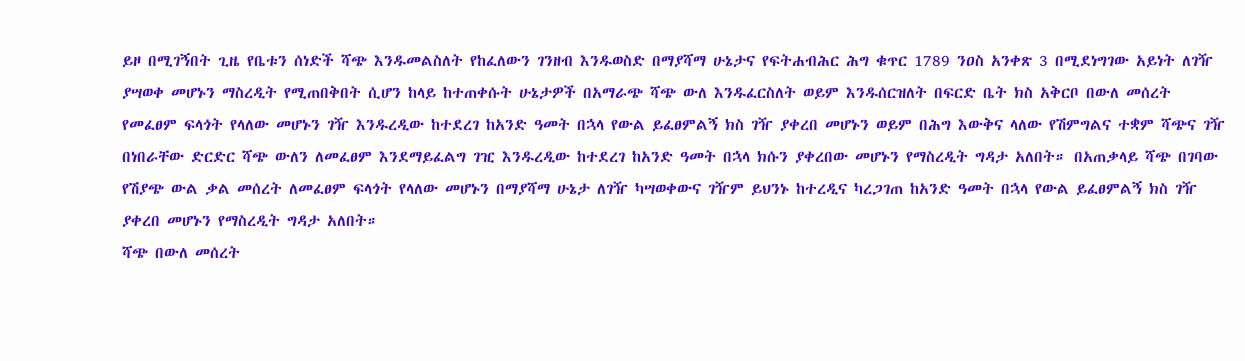ይዞ በሚገኝበት ጊዜ የቤቱን ሰነድች ሻጭ እንዱመልስለት የከፈለውን ገንዘብ እንዱወስድ በማያሻማ ሁኔታና የፍትሐብሕር ሕግ ቁጥር 1789 ንዐስ አንቀጽ 3 በሚደነግገው አይነት ለገዥ ያሣወቀ መሆኑን ማስረዲት የሚጠበቅበት ሲሆን ከላይ ከተጠቀሱት ሁኔታዎች በአማራጭ ሻጭ ውለ እንዱፈርስለት ወይም እንዱሰርዝለት በፍርድ ቤት ክስ አቅርቦ በውለ መሰረት የመፈፀም ፍላጎት የላለው መሆኑን ገዥ እንዱረዲው ከተደረገ ከአንድ ዓመት በኋላ የውል ይፈፀምልኝ ክስ ገዥ ያቀረበ መሆኑን ወይም በሕግ እውቅና ላለው የሽምግልና ተቋም ሻጭና ገዥ በነበራቸው ድርድር ሻጭ ውለን ለመፈፀም እንደማይፈልግ ገዢ እንዱረዲው ከተደረገ ከአንድ ዓመት በኋላ ክሱን ያቀረበው መሆኑን የማስረዲት ግዳታ አለበት። በአጠቃላይ ሻጭ በገባው የሽያጭ ውል ቃል መሰረት ለመፈፀም ፍላጎት የላለው መሆኑን በማያሻማ ሁኔታ ለገዥ ካሣወቀውና ገዥም ይህንኑ ከተረዲና ካረጋገጠ ከአንድ ዓመት በኋላ የውል ይፈፀምልኝ ክስ ገዥ ያቀረበ መሆኑን የማስረዲት ግዳታ አለበት።
ሻጭ በውለ መሰረት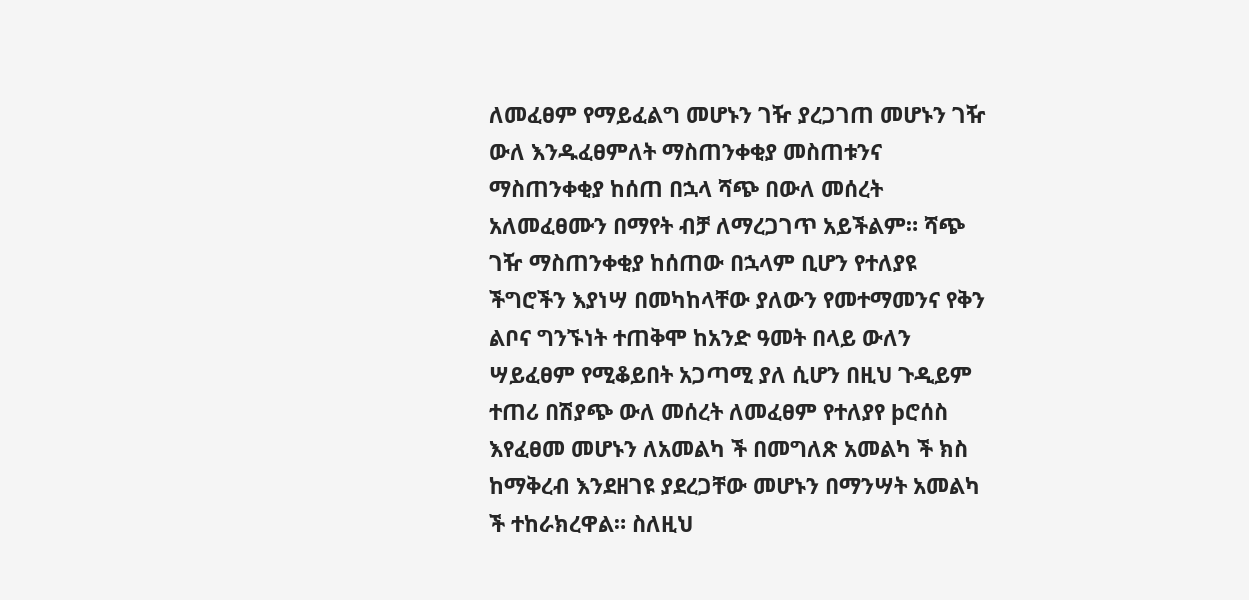ለመፈፀም የማይፈልግ መሆኑን ገዥ ያረጋገጠ መሆኑን ገዥ ውለ እንዱፈፀምለት ማስጠንቀቂያ መስጠቱንና ማስጠንቀቂያ ከሰጠ በኋላ ሻጭ በውለ መሰረት አለመፈፀሙን በማየት ብቻ ለማረጋገጥ አይችልም። ሻጭ ገዥ ማስጠንቀቂያ ከሰጠው በኋላም ቢሆን የተለያዩ ችግሮችን እያነሣ በመካከላቸው ያለውን የመተማመንና የቅን ልቦና ግንኙነት ተጠቅሞ ከአንድ ዓመት በላይ ውለን ሣይፈፀም የሚቆይበት አጋጣሚ ያለ ሲሆን በዚህ ጉዲይም ተጠሪ በሽያጭ ውለ መሰረት ለመፈፀም የተለያየ þሮሰስ እየፈፀመ መሆኑን ለአመልካ ች በመግለጽ አመልካ ች ክስ ከማቅረብ እንደዘገዩ ያደረጋቸው መሆኑን በማንሣት አመልካ ች ተከራክረዋል። ስለዚህ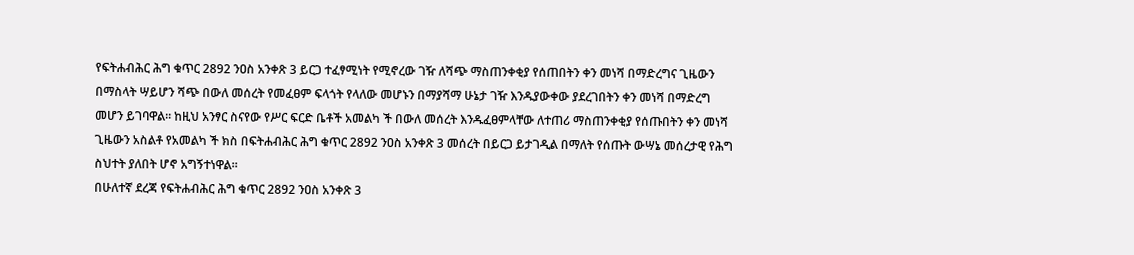የፍትሐብሕር ሕግ ቁጥር 2892 ንዐስ አንቀጽ 3 ይርጋ ተፈፃሚነት የሚኖረው ገዥ ለሻጭ ማስጠንቀቂያ የሰጠበትን ቀን መነሻ በማድረግና ጊዜውን በማስላት ሣይሆን ሻጭ በውለ መሰረት የመፈፀም ፍላጎት የላለው መሆኑን በማያሻማ ሁኔታ ገዥ እንዱያውቀው ያደረገበትን ቀን መነሻ በማድረግ መሆን ይገባዋል። ከዚህ አንፃር ስናየው የሥር ፍርድ ቤቶች አመልካ ች በውለ መሰረት እንዱፈፀምላቸው ለተጠሪ ማስጠንቀቂያ የሰጡበትን ቀን መነሻ ጊዜውን አስልቶ የአመልካ ች ክስ በፍትሐብሕር ሕግ ቁጥር 2892 ንዐስ አንቀጽ 3 መሰረት በይርጋ ይታገዲል በማለት የሰጡት ውሣኔ መሰረታዊ የሕግ ስህተት ያለበት ሆኖ አግኝተነዋል።
በሁለተኛ ደረጃ የፍትሐብሕር ሕግ ቁጥር 2892 ንዐስ አንቀጽ 3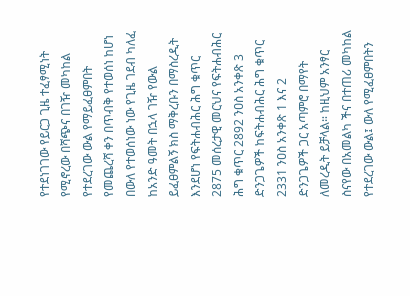የተደነገገው የይርጋ ጊዜ ተፈፃሚነት የሚኖረው በሻጭና በገዥ መካከል የተደረገው ውል የማይፈፀምበት የመጨረሻ ቀን በጥብቅ የተወሰነ ከሆነ በውለ የተወሰነው ነው የጊዜ ገደብ ካለፈ ከአንድ ዓመት በኋላ ገዥ የውል ይፈፀምልኝ ክስ ማቅረቡን በማስረዲት እንደሆነ የፍትሐብሕር ሕግ ቁጥር 2875 መሰረታዊ መርህና የፍትሐብሕር ሕግ ቁጥር 2892 ንዐስ አንቀጽ 3 ድንጋጌዎች ከፍትሐብሕር ሕግ ቁጥር 2331 ንዐስ አንቀጽ 1 እና 2 ድንጋጌዎች ጋር አጣምሮ በማየት ለመረዲት ይቻላል። ከዚህም አንፃር ስናየው በአመልካ ችና በተጠሪ መካከል የተደረገው ውል፤ ውለ የሚፈፀምበትን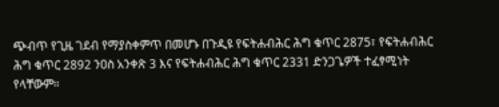ጭብጥ የጊዜ ገደብ የማያስቀምጥ በመሆኑ በጉዲዩ የፍትሐብሕር ሕግ ቁጥር 2875፣ የፍትሐብሕር ሕግ ቁጥር 2892 ንዐስ አንቀጽ 3 እና የፍትሐብሕር ሕግ ቁጥር 2331 ድንጋጌዎች ተፈፃሚነት የላቸውም።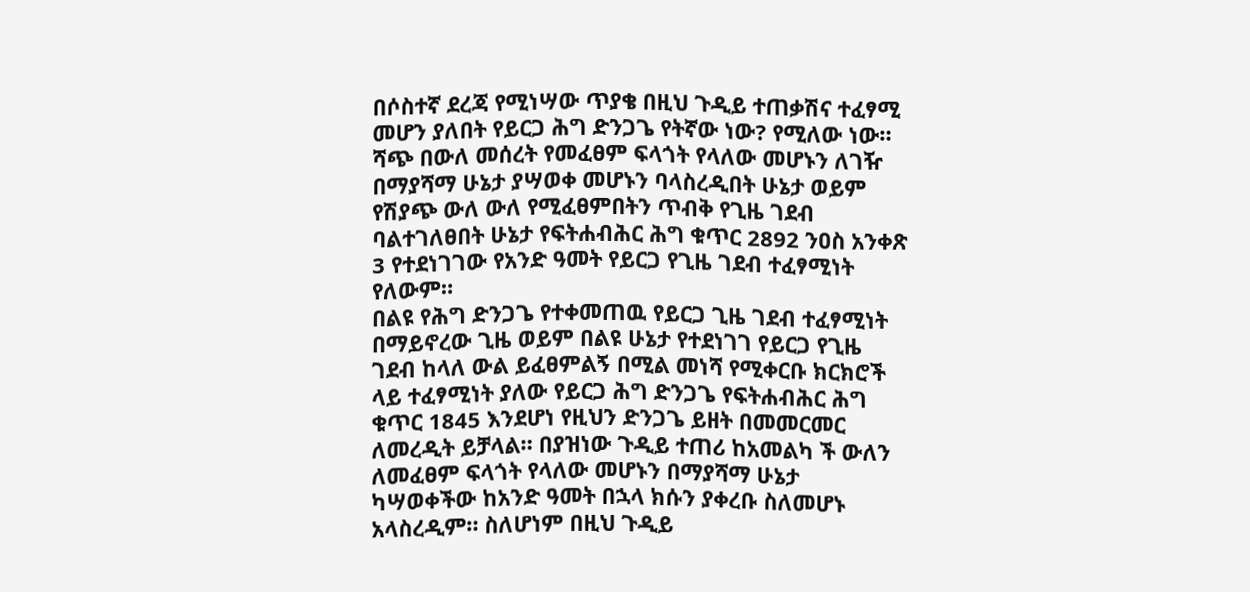በሶስተኛ ደረጃ የሚነሣው ጥያቄ በዚህ ጉዲይ ተጠቃሽና ተፈፃሚ መሆን ያለበት የይርጋ ሕግ ድንጋጌ የትኛው ነው? የሚለው ነው። ሻጭ በውለ መሰረት የመፈፀም ፍላጎት የላለው መሆኑን ለገዥ በማያሻማ ሁኔታ ያሣወቀ መሆኑን ባላስረዲበት ሁኔታ ወይም የሽያጭ ውለ ውለ የሚፈፀምበትን ጥብቅ የጊዜ ገደብ ባልተገለፀበት ሁኔታ የፍትሐብሕር ሕግ ቁጥር 2892 ንዐስ አንቀጽ 3 የተደነገገው የአንድ ዓመት የይርጋ የጊዜ ገደብ ተፈፃሚነት የለውም።
በልዩ የሕግ ድንጋጌ የተቀመጠዉ የይርጋ ጊዜ ገደብ ተፈፃሚነት በማይኖረው ጊዜ ወይም በልዩ ሁኔታ የተደነገገ የይርጋ የጊዜ ገደብ ከላለ ውል ይፈፀምልኝ በሚል መነሻ የሚቀርቡ ክርክሮች ላይ ተፈፃሚነት ያለው የይርጋ ሕግ ድንጋጌ የፍትሐብሕር ሕግ ቁጥር 1845 እንደሆነ የዚህን ድንጋጌ ይዘት በመመርመር ለመረዲት ይቻላል። በያዝነው ጉዲይ ተጠሪ ከአመልካ ች ውለን ለመፈፀም ፍላጎት የላለው መሆኑን በማያሻማ ሁኔታ ካሣወቀችው ከአንድ ዓመት በኋላ ክሱን ያቀረቡ ስለመሆኑ አላስረዲም። ስለሆነም በዚህ ጉዲይ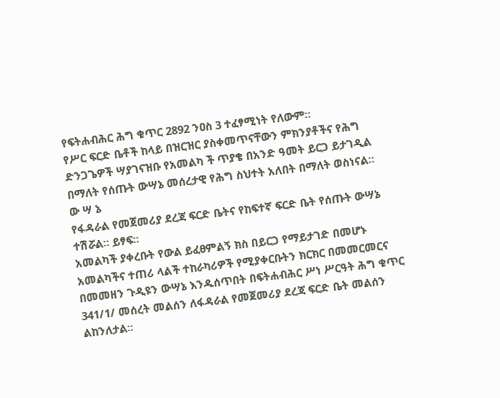የፍትሐብሕር ሕግ ቁጥር 2892 ንዐስ 3 ተፈፃሚነት የለውም።
የሥር ፍርድ ቤቶች ከላይ በዝርዝር ያስቀመጥናቸውን ምክንያቶችና የሕግ ድንጋጌዎች ሣያገናዝቡ የአመልካ ች ጥያቄ በአንድ ዓመት ይርጋ ይታገዲል በማለት የሰጡት ውሣኔ መሰረታዊ የሕግ ስህተት አለበት በማለት ወስነናል።
ው ሣ ኔ
የፋዳራል የመጀመሪያ ደረጃ ፍርድ ቤትና የከፍተኛ ፍርድ ቤት የሰጡት ውሣኔ ተሽሯል። ይፃፍ።
አመልካች ያቀረቡት የውል ይፈፀምልኝ ክስ በይርጋ የማይታገድ በመሆኑ አመልካችና ተጠሪ ላልች ተከራካሪዎች የሚያቀርቡትን ክርክር በመመርመርና በመመዘን ጉዲዩን ውሣኔ እንዱሰጥበት በፍትሐብሕር ሥነ ሥርዓት ሕግ ቁጥር 341/1/ መሰረት መልሰን ለፋዳራል የመጀመሪያ ደረጃ ፍርድ ቤት መልሰን ልከንለታል።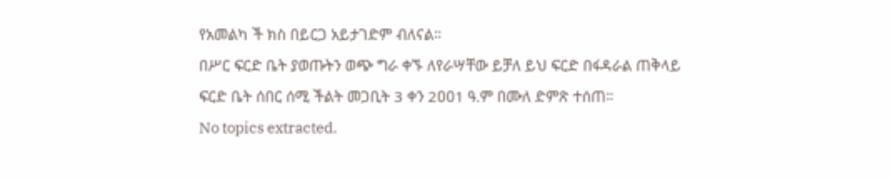የአመልካ ች ክስ በይርጋ አይታገድም ብለናል።
በሥር ፍርድ ቤት ያወጡትን ወጭ ግራ ቀኙ ለየራሣቸው ይቻለ ይህ ፍርድ በፋዳራል ጠቅላይ ፍርድ ቤት ሰበር ሰሚ ችልት መጋቢት 3 ቀን 2ዐዐ1 ዓ.ም በሙለ ድምጽ ተሰጠ።
No topics extracted.